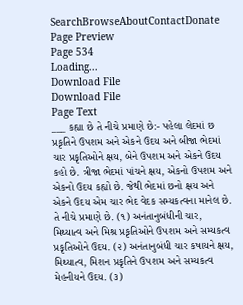SearchBrowseAboutContactDonate
Page Preview
Page 534
Loading...
Download File
Download File
Page Text
___ કહ્યા છે તે નીચે પ્રમાણે છે:- પહેલા લેદમાં છ પ્રકૃતિને ઉપશમ અને એકને ઉદય અને બીજા ભેદમાં ચાર પ્રકૃતિઓને ક્ષય, બેને ઉપશમ અને એકને ઉદય કહો છે. ત્રીજા ભેદમાં પાંચને ક્ષય, એકનો ઉપશમ અને એકનો ઉદય કહ્યો છે. જેથી ભેદમાં છનો ક્ષય અને એકને ઉદય એમ ચાર ભેદ વેદક સમ્યકત્વના માનેલ છે. તે નીચે પ્રમાણે છે. (૧) અનંતાનુબંધીની ચાર, મિથ્યાત્વ અને મિશ્ર પ્રકૃતિઓને ઉપશમ અને સમ્યકત્વ પ્રકૃતિઓને ઉદય. (૨) અનંતાનુબંધી ચાર કષાયને ક્ષય, મિથ્યાત્વ, મિશન પ્રકૃતિને ઉપશમ અને સમ્યકત્વ મેહનીયને ઉદય. (૩)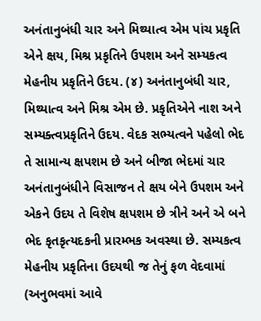અનંતાનુબંધી ચાર અને મિથ્યાત્વ એમ પાંચ પ્રકૃતિ એને ક્ષય, મિશ્ર પ્રકૃતિને ઉપશમ અને સમ્યકત્વ મેહનીય પ્રકૃતિને ઉદય. (૪) અનંતાનુબંધી ચાર, મિથ્યાત્વ અને મિશ્ર એમ છે. પ્રકૃતિએને નાશ અને સમ્યક્ત્વપ્રકૃતિને ઉદય. વેદક સભ્યત્વને પહેલો ભેદ તે સામાન્ય ક્ષપશમ છે અને બીજા ભેદમાં ચાર અનંતાનુબંધીને વિસાજન તે ક્ષય બેને ઉપશમ અને એકને ઉદય તે વિશેષ ક્ષપશમ છે ત્રીને અને એ બને ભેદ કૃતકૃત્યદકની પ્રારમ્ભક અવસ્થા છે. સમ્યકત્વ મેહનીય પ્રકૃતિના ઉદયથી જ તેનું ફળ વેદવામાં (અનુભવમાં આવે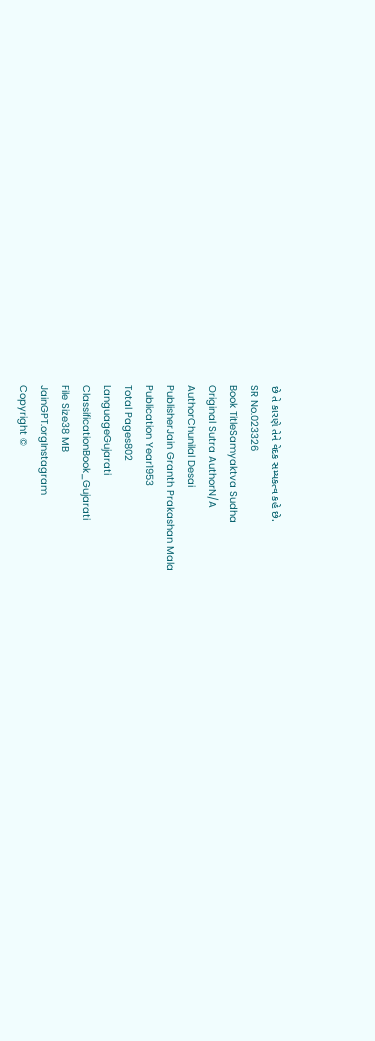છે તે કારણે તેને વેદક સમ્યકત્વ કહે છે.
SR No.023326
Book TitleSamyaktva Sudha
Original Sutra AuthorN/A
AuthorChunilal Desai
PublisherJain Granth Prakashan Mala
Publication Year1953
Total Pages802
LanguageGujarati
ClassificationBook_Gujarati
File Size38 MB
JainGPT.orgInstagram
Copyright ©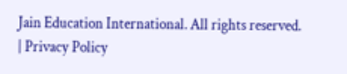Jain Education International. All rights reserved. | Privacy Policy